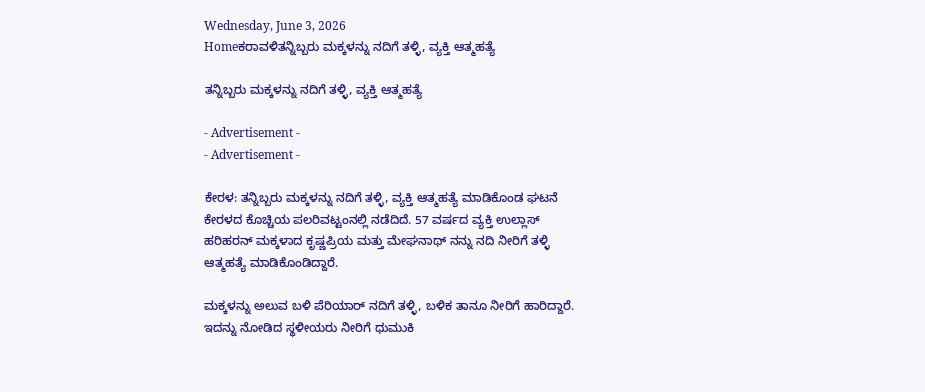Wednesday, June 3, 2026
Homeಕರಾವಳಿತನ್ನಿಬ್ಬರು ಮಕ್ಕಳನ್ನು ನದಿಗೆ ತಳ್ಳಿ, ವ್ಯಕ್ತಿ ಆತ್ಮಹತ್ಯೆ

ತನ್ನಿಬ್ಬರು ಮಕ್ಕಳನ್ನು ನದಿಗೆ ತಳ್ಳಿ, ವ್ಯಕ್ತಿ ಆತ್ಮಹತ್ಯೆ

- Advertisement -
- Advertisement -

ಕೇರಳ: ತನ್ನಿಬ್ಬರು ಮಕ್ಕಳನ್ನು ನದಿಗೆ ತಳ್ಳಿ, ವ್ಯಕ್ತಿ ಆತ್ಮಹತ್ಯೆ ಮಾಡಿಕೊಂಡ ಘಟನೆ ಕೇರಳದ ಕೊಚ್ಚಿಯ ಪಲರಿವಟ್ಟಂನಲ್ಲಿ ನಡೆದಿದೆ. 57 ವರ್ಷದ ವ್ಯಕ್ತಿ ಉಲ್ಲಾಸ್ ಹರಿಹರನ್ ಮಕ್ಕಳಾದ ಕೃಷ್ಣಪ್ರಿಯ ಮತ್ತು ಮೇಘನಾಥ್ ನನ್ನು ನದಿ ನೀರಿಗೆ ತಳ್ಳಿ ಆತ್ಮಹತ್ಯೆ ಮಾಡಿಕೊಂಡಿದ್ದಾರೆ‌.

ಮಕ್ಕಳನ್ನು ಅಲುವ ಬಳಿ ಪೆರಿಯಾರ್ ನದಿಗೆ ತಳ್ಳಿ, ಬಳಿಕ ತಾನೂ ನೀರಿಗೆ ಹಾರಿದ್ದಾರೆ. ಇದನ್ನು ನೋಡಿದ ಸ್ಥಳೀಯರು ನೀರಿಗೆ ಧುಮುಕಿ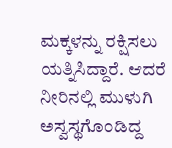ಮಕ್ಕಳನ್ನು ರಕ್ಷಿಸಲು ಯತ್ನಿಸಿದ್ದಾರೆ. ಆದರೆ ನೀರಿನಲ್ಲಿ ಮುಳುಗಿ ಅಸ್ವಸ್ಥಗೊಂಡಿದ್ದ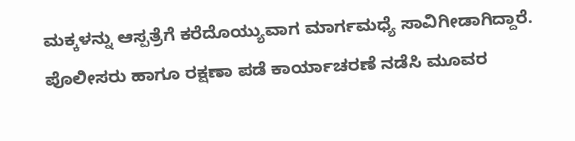ಮಕ್ಕಳನ್ನು ಆಸ್ಪತ್ರೆಗೆ ಕರೆದೊಯ್ಯುವಾಗ ಮಾರ್ಗಮಧ್ಯೆ ಸಾವಿಗೀಡಾಗಿದ್ದಾರೆ. ಪೊಲೀಸರು ಹಾಗೂ ರಕ್ಷಣಾ ಪಡೆ ಕಾರ್ಯಾಚರಣೆ ನಡೆಸಿ‌ ಮೂವರ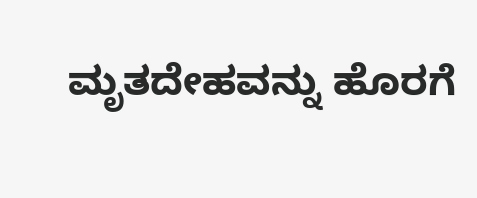ಮೃತದೇಹವನ್ನು ಹೊರಗೆ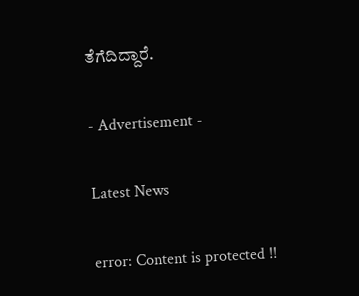ತೆಗೆದಿದ್ದಾರೆ.

- Advertisement -

Latest News

error: Content is protected !!